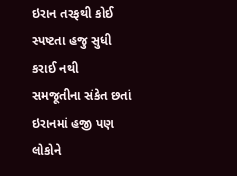ઇરાન તરફથી કોઈ સ્પષ્ટતા હજુ સુધી કરાઈ નથી
સમજૂતીના સંકેત છતાં ઇરાનમાં હજી પણ લોકોને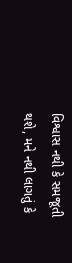વિશ્વાસ નથી કે સમજૂતી થશે, મને નથી લાગતું કે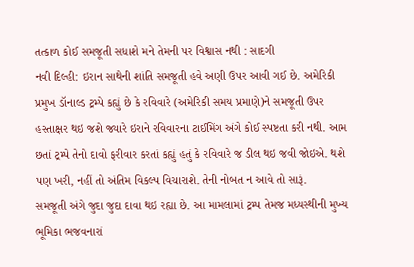તત્કાળ કોઈ સમજૂતી સધાશે મને તેમની પર વિશ્વાસ નથી : સાદગી
નવી દિલ્હી: ઇરાન સાથેની શાંતિ સમજૂતી હવે અણી ઉપર આવી ગઈ છે. અમેરિકી પ્રમુખ ડૉનાલ્ડ ટ્રમ્પે કહ્યું છે કે રવિવારે (અમેરિકી સમય પ્રમાણે)ને સમજૂતી ઉપર હસ્તાક્ષર થઇ જશે જ્યારે ઇરાને રવિવારના ટાઈમિંગ અંગે કોઈ સ્પષ્ટતા કરી નથી. આમ છતાં ટ્રમ્પે તેનો દાવો ફરીવાર કરતાં કહ્યું હતું કે રવિવારે જ ડીલ થઇ જવી જોઇએ. થશે પણ ખરી, નહીં તો અંતિમ વિકલ્પ વિચારાશે. તેની નોબત ન આવે તો સારૂં.
સમજૂતી અંગે જુદા જુદા દાવા થઇ રહ્યા છે. આ મામલામાં ટ્રમ્પ તેમજ મધ્યસ્થીની મુખ્ય ભૂમિકા ભજવનારાં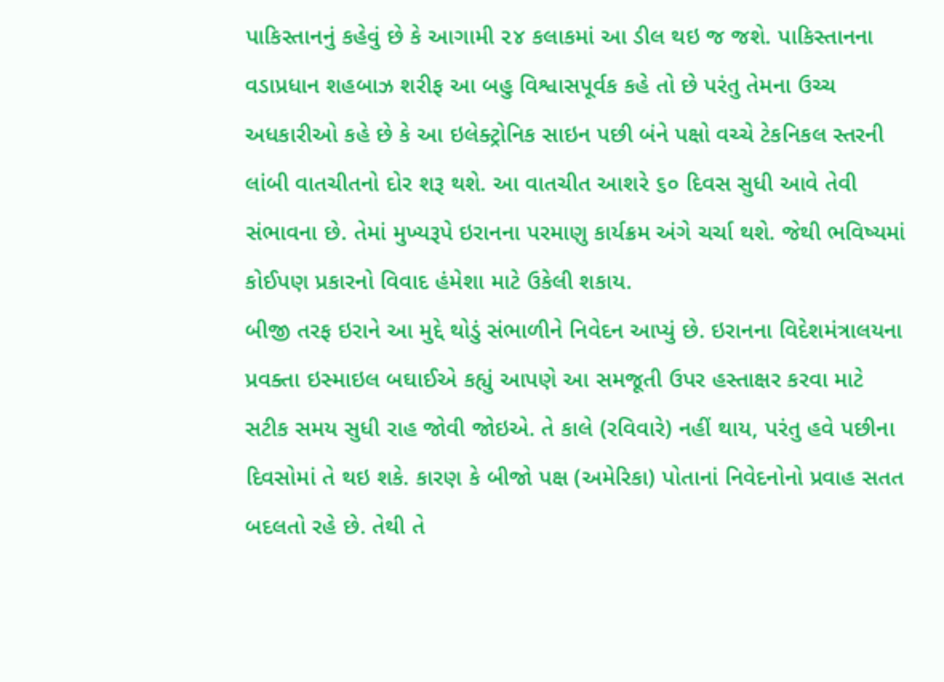પાકિસ્તાનનું કહેવું છે કે આગામી ૨૪ કલાકમાં આ ડીલ થઇ જ જશે. પાકિસ્તાનના વડાપ્રધાન શહબાઝ શરીફ આ બહુ વિશ્વાસપૂર્વક કહે તો છે પરંતુ તેમના ઉચ્ચ અધકારીઓ કહે છે કે આ ઇલેક્ટ્રોનિક સાઇન પછી બંને પક્ષો વચ્ચે ટેકનિકલ સ્તરની લાંબી વાતચીતનો દોર શરૂ થશે. આ વાતચીત આશરે ૬૦ દિવસ સુધી આવે તેવી સંભાવના છે. તેમાં મુખ્યરૂપે ઇરાનના પરમાણુ કાર્યક્રમ અંગે ચર્ચા થશે. જેથી ભવિષ્યમાં કોઈપણ પ્રકારનો વિવાદ હંમેશા માટે ઉકેલી શકાય.
બીજી તરફ ઇરાને આ મુદ્દે થોડું સંભાળીને નિવેદન આપ્યું છે. ઇરાનના વિદેશમંત્રાલયના પ્રવક્તા ઇસ્માઇલ બઘાઈએ કહ્યું આપણે આ સમજૂતી ઉપર હસ્તાક્ષર કરવા માટે સટીક સમય સુધી રાહ જોવી જોઇએ. તે કાલે (રવિવારે) નહીં થાય, પરંતુ હવે પછીના દિવસોમાં તે થઇ શકે. કારણ કે બીજો પક્ષ (અમેરિકા) પોતાનાં નિવેદનોનો પ્રવાહ સતત બદલતો રહે છે. તેથી તે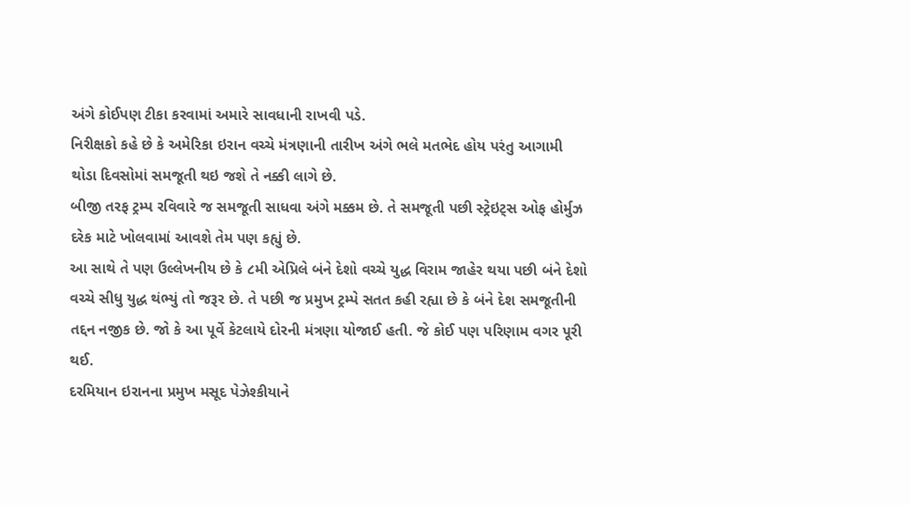અંગે કોઈપણ ટીકા કરવામાં અમારે સાવધાની રાખવી પડે.
નિરીક્ષકો કહે છે કે અમેરિકા ઇરાન વચ્ચે મંત્રણાની તારીખ અંગે ભલે મતભેદ હોય પરંતુ આગામી થોડા દિવસોમાં સમજૂતી થઇ જશે તે નક્કી લાગે છે.
બીજી તરફ ટ્રમ્પ રવિવારે જ સમજૂતી સાધવા અંગે મક્કમ છે. તે સમજૂતી પછી સ્ટ્રેઇટ્સ ઓફ હોર્મુઝ દરેક માટે ખોલવામાં આવશે તેમ પણ કહ્યું છે.
આ સાથે તે પણ ઉલ્લેખનીય છે કે ૮મી એપ્રિલે બંને દેશો વચ્ચે યુદ્ધ વિરામ જાહેર થયા પછી બંને દેશો વચ્ચે સીધુ યુદ્ધ થંભ્યું તો જરૂર છે. તે પછી જ પ્રમુખ ટ્રમ્પે સતત કહી રહ્યા છે કે બંને દેશ સમજૂતીની તદ્દન નજીક છે. જો કે આ પૂર્વે કેટલાયે દોરની મંત્રણા યોજાઈ હતી. જે કોઈ પણ પરિણામ વગર પૂરી થઈ.
દરમિયાન ઇરાનના પ્રમુખ મસૂદ પેઝેશ્કીયાને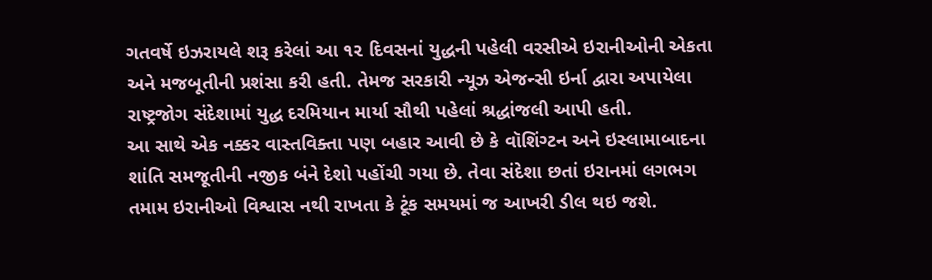ગતવર્ષે ઇઝરાયલે શરૂ કરેલાં આ ૧૨ દિવસનાં યુદ્ધની પહેલી વરસીએ ઇરાનીઓની એકતા અને મજબૂતીની પ્રશંસા કરી હતી. તેમજ સરકારી ન્યૂઝ એજન્સી ઇર્ના દ્વારા અપાયેલા રાષ્ટ્રજોગ સંદેશામાં યુદ્ધ દરમિયાન માર્યા સૌથી પહેલાં શ્રદ્ધાંજલી આપી હતી.
આ સાથે એક નક્કર વાસ્તવિક્તા પણ બહાર આવી છે કે વૉશિંગ્ટન અને ઇસ્લામાબાદના શાંતિ સમજૂતીની નજીક બંને દેશો પહોંચી ગયા છે. તેવા સંદેશા છતાં ઇરાનમાં લગભગ તમામ ઇરાનીઓ વિશ્વાસ નથી રાખતા કે ટૂંક સમયમાં જ આખરી ડીલ થઇ જશે.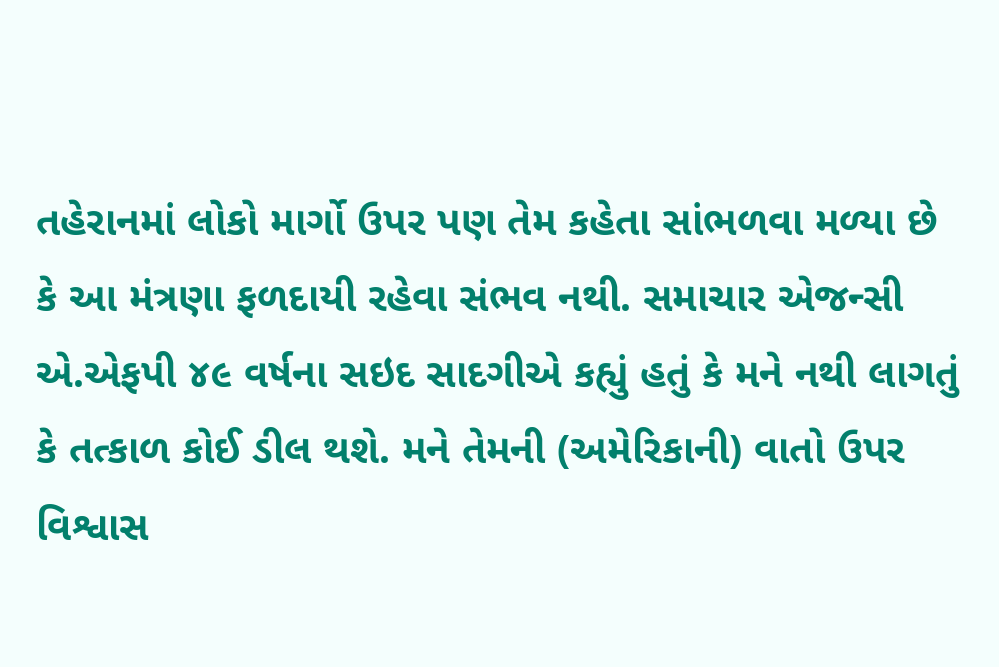તહેરાનમાં લોકો માર્ગો ઉપર પણ તેમ કહેતા સાંભળવા મળ્યા છે કે આ મંત્રણા ફળદાયી રહેવા સંભવ નથી. સમાચાર એજન્સી એ.એફપી ૪૯ વર્ષના સઇદ સાદગીએ કહ્યું હતું કે મને નથી લાગતું કે તત્કાળ કોઈ ડીલ થશે. મને તેમની (અમેરિકાની) વાતો ઉપર વિશ્વાસ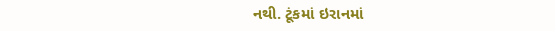નથી. ટૂંકમાં ઇરાનમાં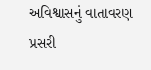અવિશ્વાસનું વાતાવરણ પ્રસરી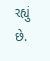રહ્યું છે.